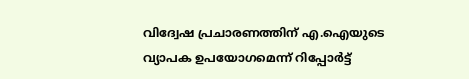വിദ്വേഷ പ്രചാരണത്തിന് എ.ഐയുടെ വ്യാപക ഉപയോഗമെന്ന് റിപ്പോർട്ട്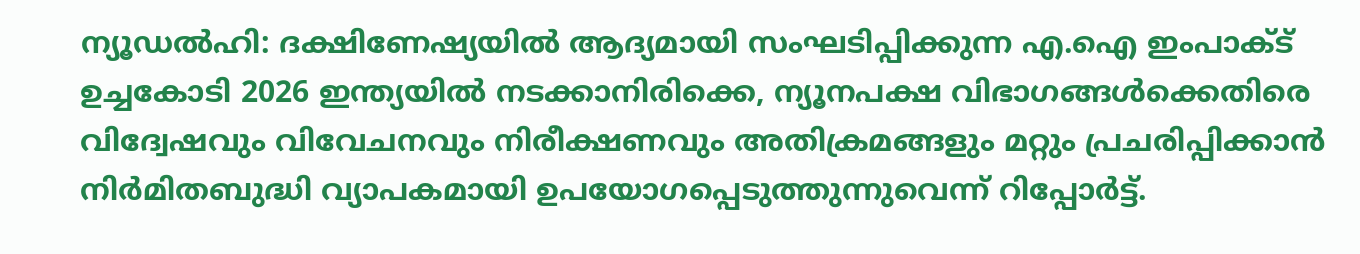ന്യൂഡൽഹി: ദക്ഷിണേഷ്യയിൽ ആദ്യമായി സംഘടിപ്പിക്കുന്ന എ.ഐ ഇംപാക്ട് ഉച്ചകോടി 2026 ഇന്ത്യയിൽ നടക്കാനിരിക്കെ, ന്യൂനപക്ഷ വിഭാഗങ്ങൾക്കെതിരെ വിദ്വേഷവും വിവേചനവും നിരീക്ഷണവും അതിക്രമങ്ങളും മറ്റും പ്രചരിപ്പിക്കാൻ നിർമിതബുദ്ധി വ്യാപകമായി ഉപയോഗപ്പെടുത്തുന്നുവെന്ന് റിപ്പോർട്ട്.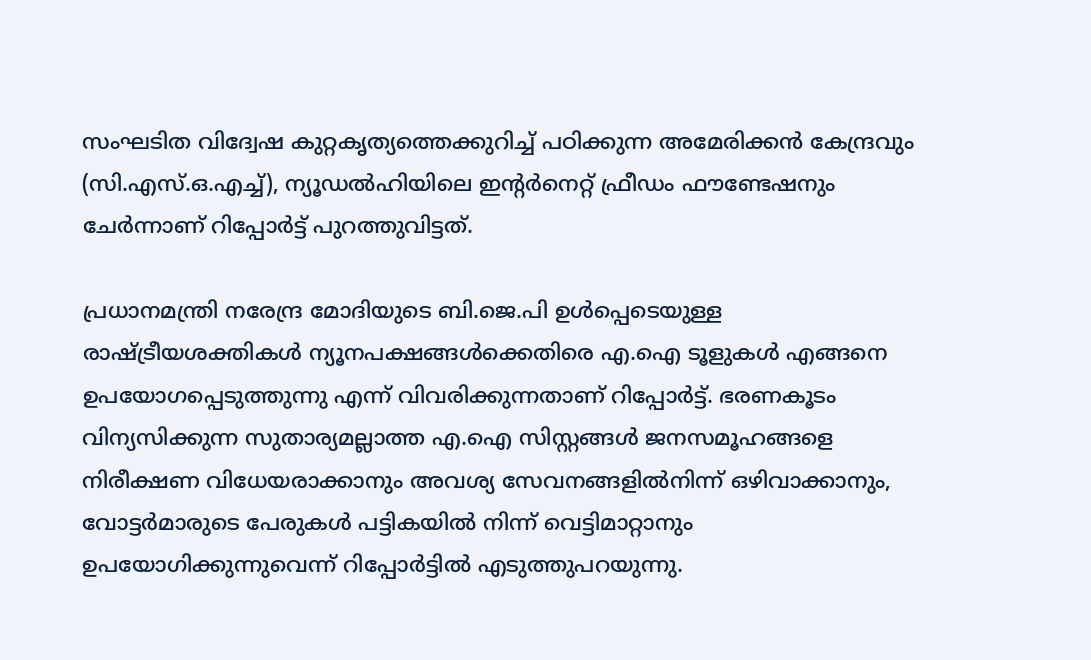സംഘടിത വിദ്വേഷ കുറ്റകൃത്യത്തെക്കുറിച്ച് പഠിക്കുന്ന അമേരിക്കൻ കേന്ദ്രവും (സി.എസ്.ഒ.എച്ച്), ന്യൂഡൽഹിയിലെ ഇന്‍റർനെറ്റ് ഫ്രീഡം ഫൗണ്ടേഷനും ചേർന്നാണ് റിപ്പോർട്ട് പുറത്തുവിട്ടത്.

പ്രധാനമന്ത്രി നരേന്ദ്ര മോദിയുടെ ബി.ജെ.പി ഉൾപ്പെടെയുള്ള രാഷ്ട്രീയശക്തികൾ ന്യൂനപക്ഷങ്ങൾക്കെതിരെ എ.ഐ ടൂളുകൾ എങ്ങനെ ഉപയോഗപ്പെടുത്തുന്നു എന്ന് വിവരിക്കുന്നതാണ് റിപ്പോർട്ട്. ഭരണകൂടം വിന്യസിക്കുന്ന സുതാര്യമല്ലാത്ത എ.ഐ സിസ്റ്റങ്ങൾ ജനസമൂഹങ്ങളെ നിരീക്ഷണ വിധേയരാക്കാനും അവശ്യ സേവനങ്ങളിൽനിന്ന് ഒഴിവാക്കാനും, വോട്ടർമാരുടെ പേരുകൾ പട്ടികയിൽ നിന്ന് വെട്ടിമാറ്റാനും ഉപയോഗിക്കുന്നുവെന്ന് റിപ്പോർട്ടിൽ എടുത്തുപറയുന്നു.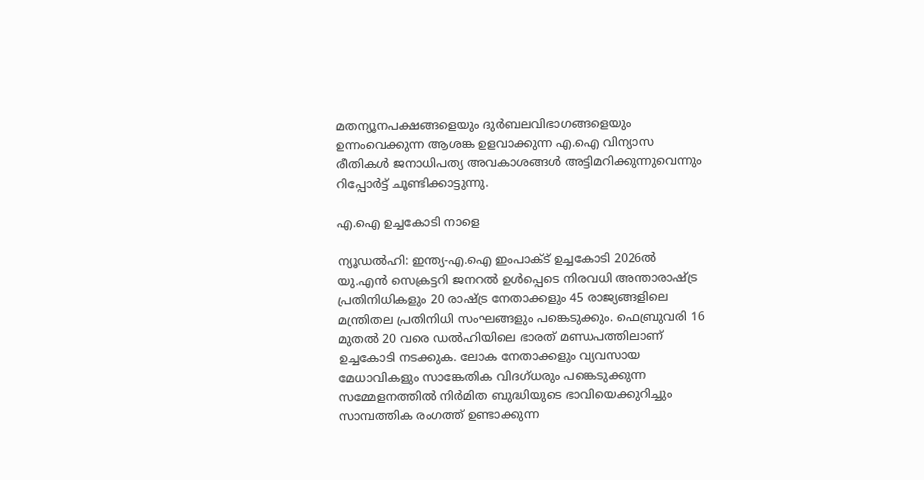മതന്യൂനപക്ഷങ്ങളെയും ദുർബലവിഭാഗങ്ങളെയും ഉന്നംവെക്കുന്ന ആശങ്ക ഉളവാക്കുന്ന എ.ഐ വിന്യാസ രീതികൾ ജനാധിപത്യ അവകാശങ്ങൾ അട്ടിമറിക്കുന്നുവെന്നും റിപ്പോർട്ട് ചൂണ്ടിക്കാട്ടുന്നു.

എ.ഐ ഉച്ചകോടി നാളെ

ന്യൂഡൽഹി: ഇന്ത്യ-എ.ഐ ഇംപാക്ട് ഉച്ചകോടി 2026ൽ യു.എൻ സെക്രട്ടറി ജനറൽ ഉൾപ്പെടെ നിരവധി അന്താരാഷ്‍ട്ര പ്രതിനിധികളും 20 രാഷ്ട്ര നേതാക്കളും 45 രാജ്യങ്ങളിലെ മന്ത്രിതല പ്രതിനിധി സംഘങ്ങളും പങ്കെടുക്കും. ഫെബ്രുവരി 16 മുതൽ 20 വരെ ഡൽഹിയിലെ ഭാരത് മണ്ഡപത്തിലാണ് ഉച്ചകോടി നടക്കുക. ലോക നേതാക്കളും വ്യവസായ മേധാവികളും സാങ്കേതിക വിദഗ്ധരും പങ്കെടുക്കുന്ന സമ്മേളനത്തിൽ നിർമിത ബുദ്ധിയുടെ ഭാവിയെക്കുറിച്ചും സാമ്പത്തിക രംഗത്ത് ഉണ്ടാക്കുന്ന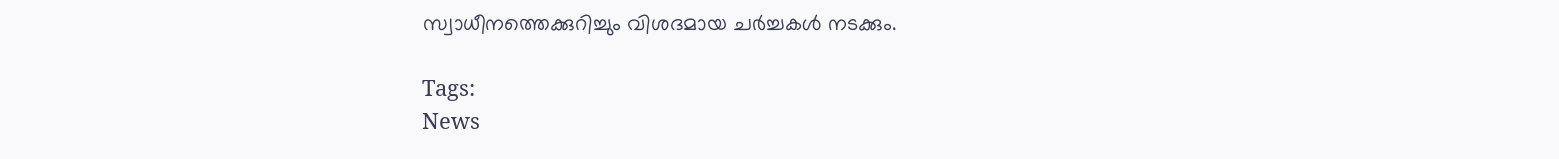സ്വാധീനത്തെക്കുറിച്ചും വിശദമായ ചർച്ചകൾ നടക്കും.

Tags:
News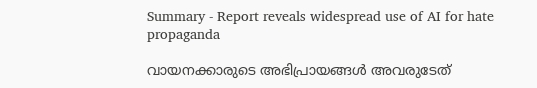Summary - Report reveals widespread use of AI for hate propaganda

വായനക്കാരുടെ അഭിപ്രായങ്ങള്‍ അവരുടേത്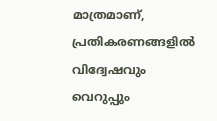മാത്രമാണ്, പ്രതികരണങ്ങളിൽ വിദ്വേഷവും വെറുപ്പും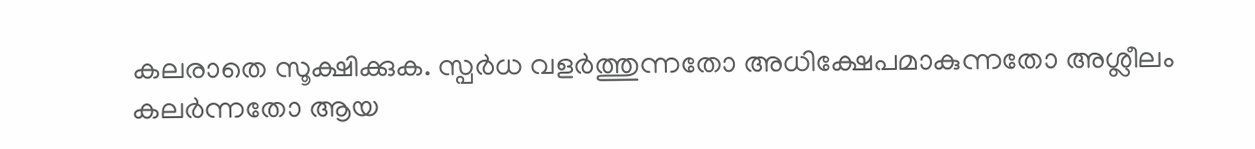കലരാതെ സൂക്ഷിക്കുക. സ്പർധ വളർത്തുന്നതോ അധിക്ഷേപമാകുന്നതോ അശ്ലീലം കലർന്നതോ ആയ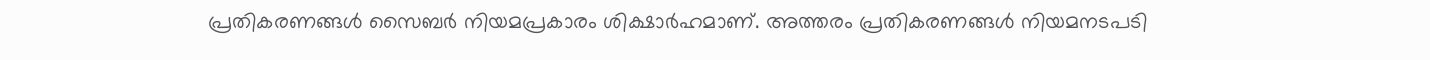പ്രതികരണങ്ങൾ സൈബർ നിയമപ്രകാരം ശിക്ഷാർഹമാണ്. അത്തരം പ്രതികരണങ്ങൾ നിയമനടപടി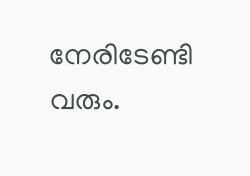നേരിടേണ്ടി വരും.